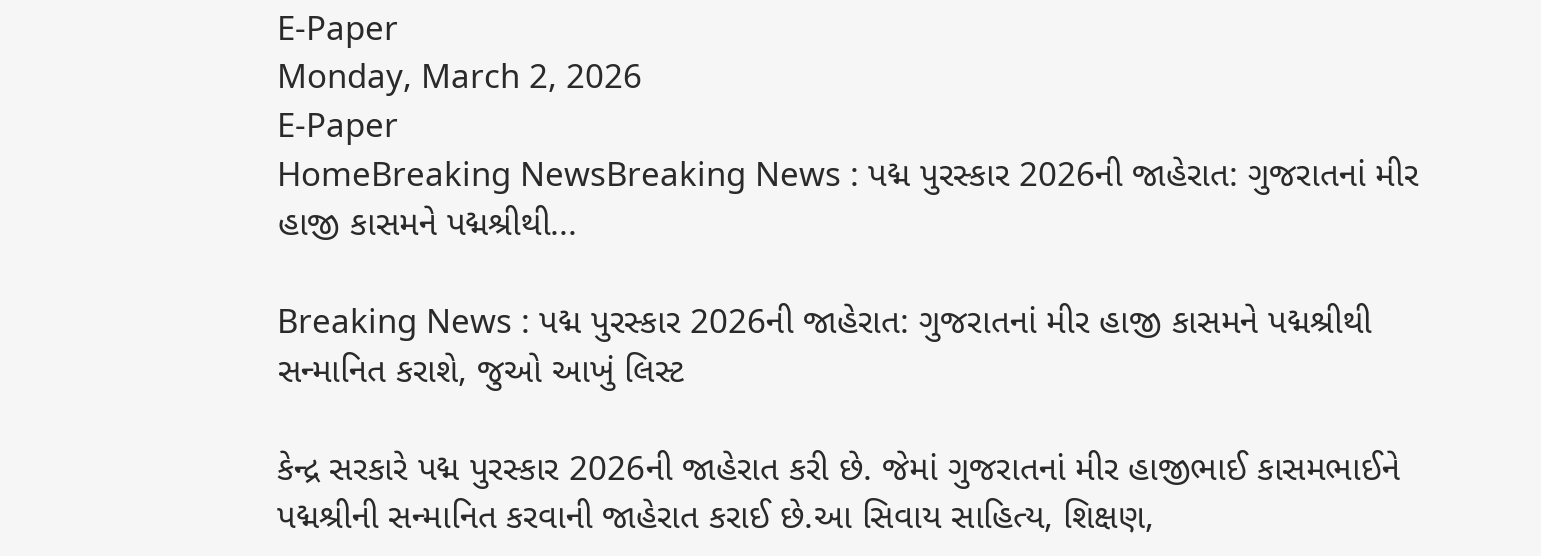E-Paper
Monday, March 2, 2026
E-Paper
HomeBreaking NewsBreaking News : પદ્મ પુરસ્કાર 2026ની જાહેરાત: ગુજરાતનાં મીર હાજી કાસમને પદ્મશ્રીથી...

Breaking News : પદ્મ પુરસ્કાર 2026ની જાહેરાત: ગુજરાતનાં મીર હાજી કાસમને પદ્મશ્રીથી સન્માનિત કરાશે, જુઓ આખું લિસ્ટ

કેન્દ્ર સરકારે પદ્મ પુરસ્કાર 2026ની જાહેરાત કરી છે. જેમાં ગુજરાતનાં મીર હાજીભાઈ કાસમભાઈને પદ્મશ્રીની સન્માનિત કરવાની જાહેરાત કરાઈ છે.આ સિવાય સાહિત્ય, શિક્ષણ,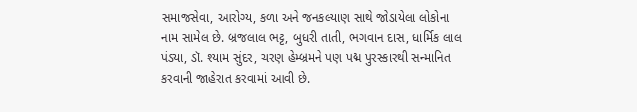સમાજસેવા, આરોગ્ય, કળા અને જનકલ્યાણ સાથે જોડાયેલા લોકોના નામ સામેલ છે. બ્રજલાલ ભટ્ટ, બુધરી તાતી, ભગવાન દાસ, ધાર્મિક લાલ પંડ્યા, ડૉ. શ્યામ સુંદર, ચરણ હેમ્બ્રમને પણ પદ્મ પુરસ્કારથી સન્માનિત કરવાની જાહેરાત કરવામાં આવી છે.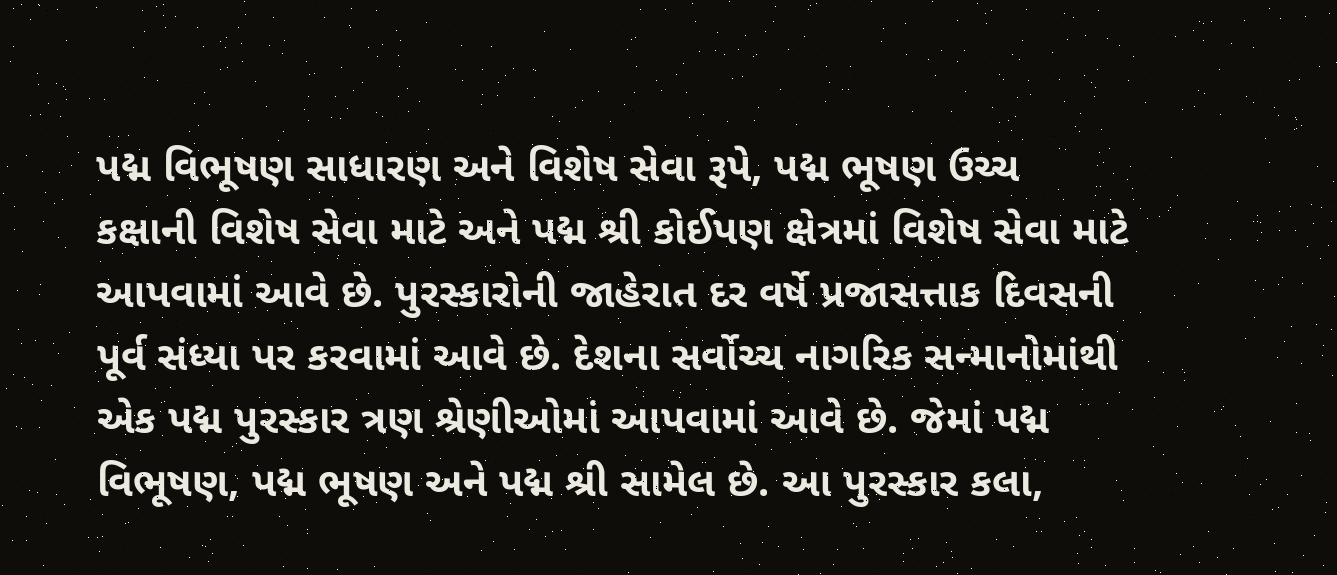પદ્મ વિભૂષણ સાધારણ અને વિશેષ સેવા રૂપે, પદ્મ ભૂષણ ઉચ્ચ કક્ષાની વિશેષ સેવા માટે અને પદ્મ શ્રી કોઈપણ ક્ષેત્રમાં વિશેષ સેવા માટે આપવામાં આવે છે. પુરસ્કારોની જાહેરાત દર વર્ષે પ્રજાસત્તાક દિવસની પૂર્વ સંધ્યા પર કરવામાં આવે છે. દેશના સર્વોચ્ચ નાગરિક સન્માનોમાંથી એક પદ્મ પુરસ્કાર ત્રણ શ્રેણીઓમાં આપવામાં આવે છે. જેમાં પદ્મ વિભૂષણ, પદ્મ ભૂષણ અને પદ્મ શ્રી સામેલ છે. આ પુરસ્કાર કલા,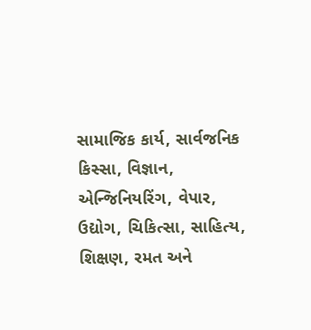સામાજિક કાર્ય, સાર્વજનિક કિસ્સા, વિજ્ઞાન, એન્જિનિયરિંગ, વેપાર, ઉદ્યોગ, ચિકિત્સા, સાહિત્ય, શિક્ષણ, રમત અને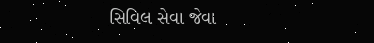સિવિલ સેવા જેવા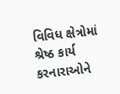વિવિધ ક્ષેત્રોમાં શ્રેષ્ઠ કાર્ય કરનારાઓને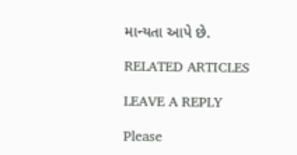માન્યતા આપે છે.

RELATED ARTICLES

LEAVE A REPLY

Please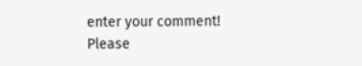enter your comment!
Please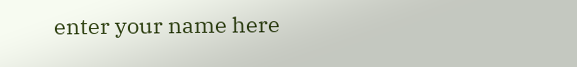enter your name here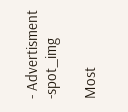- Advertisment -spot_img

Most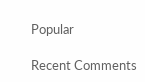Popular

Recent Comments